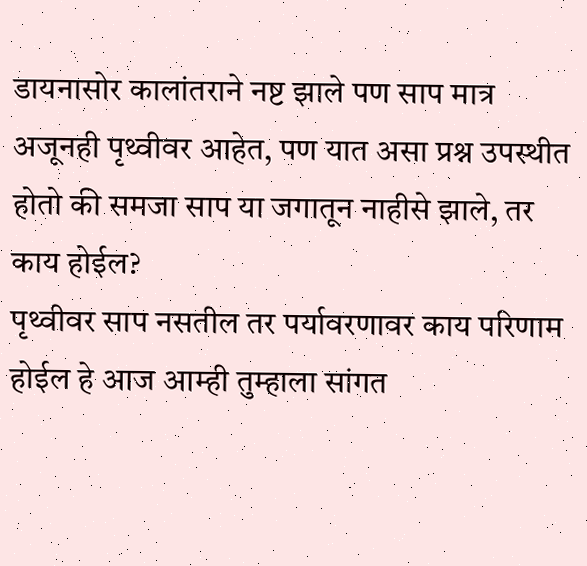डायनासोर कालांतराने नष्ट झाले पण साप मात्र अजूनही पृथ्वीवर आहेत, पण यात असा प्रश्न उपस्थीत होतो की समजा साप या जगातून नाहीसे झाले, तर काय होईल?
पृथ्वीवर साप नसतील तर पर्यावरणावर काय परिणाम होईल हे आज आम्ही तुम्हाला सांगत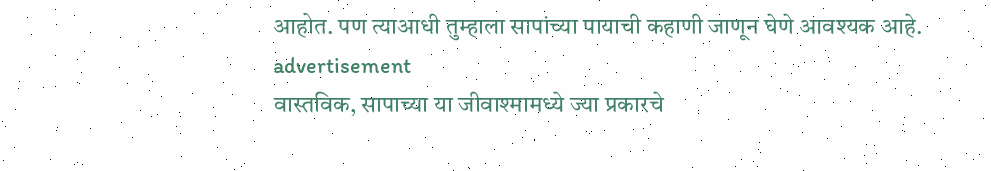आहोत. पण त्याआधी तुम्हाला सापांच्या पायाची कहाणी जाणून घेणे आवश्यक आहे.
advertisement
वास्तविक, सापाच्या या जीवाश्मामध्ये ज्या प्रकारचे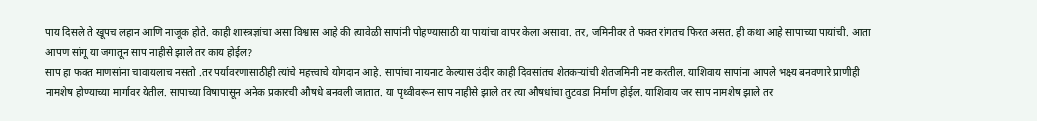पाय दिसले ते खूपच लहान आणि नाजूक होते. काही शास्त्रज्ञांचा असा विश्वास आहे की त्यावेळी सापांनी पोहण्यासाठी या पायांचा वापर केला असावा. तर, जमिनीवर ते फक्त रांगतच फिरत असत. ही कथा आहे सापाच्या पायांची. आता आपण सांगू या जगातून साप नाहीसे झाले तर काय होईल?
साप हा फक्त माणसांना चावायलाच नसतो .तर पर्यावरणासाठीही त्यांचे महत्त्वाचे योगदान आहे. सापांचा नायनाट केल्यास उंदीर काही दिवसांतच शेतकऱ्यांची शेतजमिनी नष्ट करतील. याशिवाय सापांना आपले भक्ष्य बनवणारे प्राणीही नामशेष होण्याच्या मार्गावर येतील. सापाच्या विषापासून अनेक प्रकारची औषधे बनवली जातात. या पृथ्वीवरून साप नाहीसे झाले तर त्या औषधांचा तुटवडा निर्माण होईल. याशिवाय जर साप नामशेष झाले तर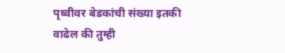पृथ्वीवर बेडकांची संख्या इतकी वाढेल की तुम्ही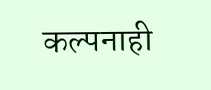कल्पनाही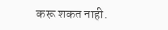करू शकत नाही.